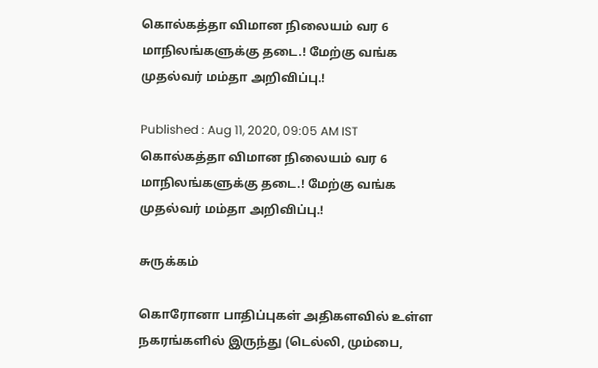கொல்கத்தா விமான நிலையம் வர 6 மாநிலங்களுக்கு தடை.! மேற்கு வங்க முதல்வர் மம்தா அறிவிப்பு.!

Published : Aug 11, 2020, 09:05 AM IST
கொல்கத்தா விமான நிலையம் வர 6 மாநிலங்களுக்கு தடை.! மேற்கு வங்க முதல்வர் மம்தா அறிவிப்பு.!

சுருக்கம்

கொரோனா பாதிப்புகள் அதிகளவில் உள்ள நகரங்களில் இருந்து (டெல்லி, மும்பை,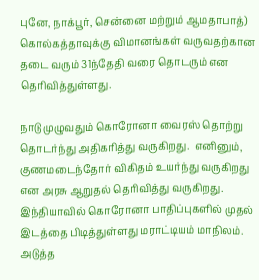புனே, நாக்பூர், சென்னை மற்றும் ஆமதாபாத்) கொல்கத்தாவுக்கு விமானங்கள் வருவதற்கான தடை வரும் 31ந்தேதி வரை தொடரும் என தெரிவித்துள்ளது.

நாடு முழுவதும் கொரோனா வைரஸ் தொற்று தொடர்ந்து அதிகரித்து வருகிறது.  எனினும், குணமடைந்தோர் விகிதம் உயர்ந்து வருகிறது என அரசு ஆறுதல் தெரிவித்து வருகிறது.  இந்தியாவில் கொரோனா பாதிப்புகளில் முதல் இடத்தை பிடித்துள்ளது மராட்டியம் மாநிலம்.  அடுத்த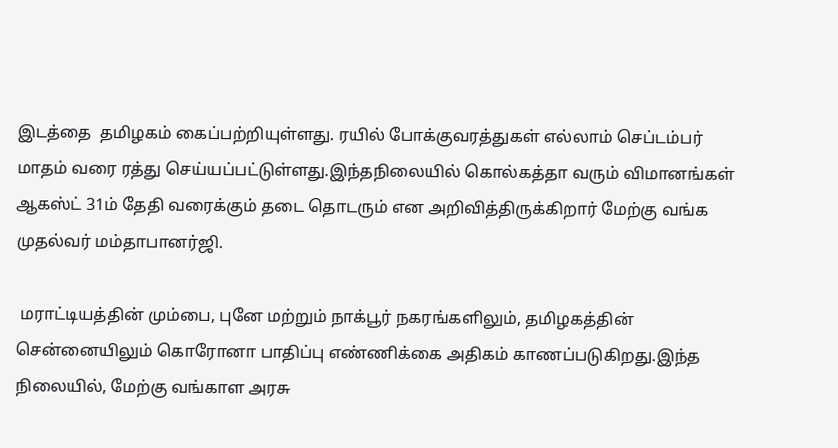இடத்தை  தமிழகம் கைப்பற்றியுள்ளது. ரயில் போக்குவரத்துகள் எல்லாம் செப்டம்பர் மாதம் வரை ரத்து செய்யப்பட்டுள்ளது.இந்தநிலையில் கொல்கத்தா வரும் விமானங்கள் ஆகஸ்ட் 31ம் தேதி வரைக்கும் தடை தொடரும் என அறிவித்திருக்கிறார் மேற்கு வங்க முதல்வர் மம்தாபானர்ஜி.

 மராட்டியத்தின் மும்பை, புனே மற்றும் நாக்பூர் நகரங்களிலும், தமிழகத்தின் சென்னையிலும் கொரோனா பாதிப்பு எண்ணிக்கை அதிகம் காணப்படுகிறது.இந்த நிலையில், மேற்கு வங்காள அரசு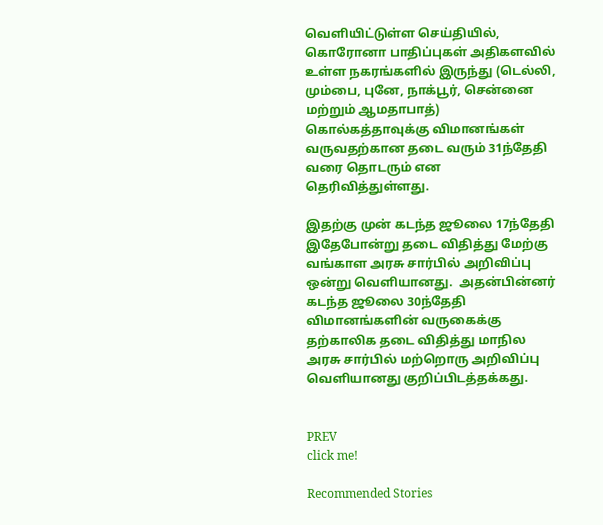வெளியிட்டுள்ள செய்தியில், கொரோனா பாதிப்புகள் அதிகளவில் உள்ள நகரங்களில் இருந்து (டெல்லி, மும்பை, புனே, நாக்பூர், சென்னை மற்றும் ஆமதாபாத்) கொல்கத்தாவுக்கு விமானங்கள் வருவதற்கான தடை வரும் 31ந்தேதி வரை தொடரும் என தெரிவித்துள்ளது.

இதற்கு முன் கடந்த ஜூலை 17ந்தேதி இதேபோன்று தடை விதித்து மேற்கு வங்காள அரசு சார்பில் அறிவிப்பு ஒன்று வெளியானது.  அதன்பின்னர் கடந்த ஜூலை 30ந்தேதி விமானங்களின் வருகைக்கு தற்காலிக தடை விதித்து மாநில அரசு சார்பில் மற்றொரு அறிவிப்பு வெளியானது குறிப்பிடத்தக்கது.


PREV
click me!

Recommended Stories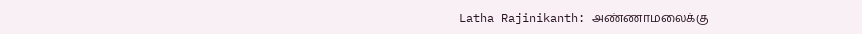Latha Rajinikanth: அண்ணாமலைக்கு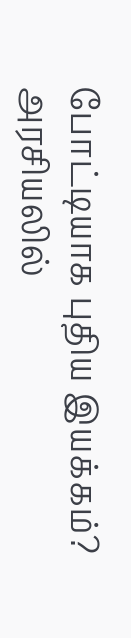போட்டியாக புதிய இயக்கம்? அரசியலில்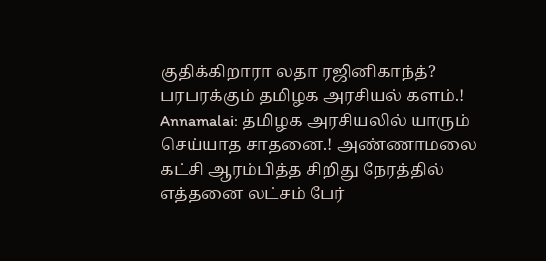குதிக்கிறாரா லதா ரஜினிகாந்த்? பரபரக்கும் தமிழக அரசியல் களம்.!
Annamalai: தமிழக அரசியலில் யாரும் செய்யாத சாதனை.! அண்ணாமலை கட்சி ஆரம்பித்த சிறிது நேரத்தில் எத்தனை லட்சம் பேர்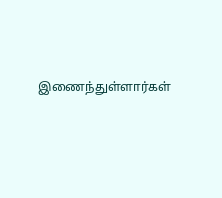இணைந்துள்ளார்கள்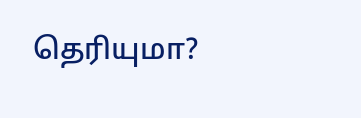தெரியுமா?